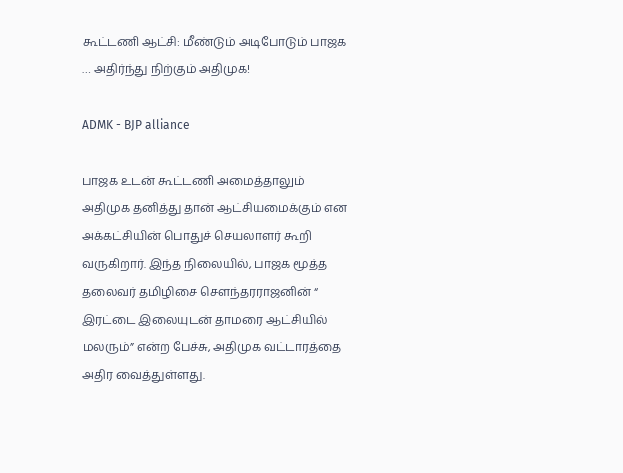கூட்டணி ஆட்சி: மீண்டும் அடிபோடும் பாஜக … அதிர்ந்து நிற்கும் அதிமுக!

ADMK - BJP alliance

பாஜக உடன் கூட்டணி அமைத்தாலும் அதிமுக தனித்து தான் ஆட்சியமைக்கும் என அக்கட்சியின் பொதுச் செயலாளர் கூறி வருகிறார். இந்த நிலையில், பாஜக மூத்த தலைவர் தமிழிசை செளந்தரராஜனின் “ இரட்டை இலையுடன் தாமரை ஆட்சியில் மலரும்” என்ற பேச்சு, அதிமுக வட்டாரத்தை அதிர வைத்துள்ளது.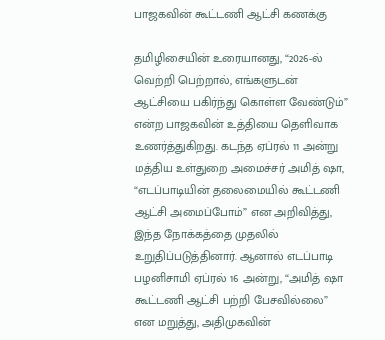பாஜகவின் கூட்டணி ஆட்சி கணக்கு

தமிழிசையின் உரையானது, “2026-ல் வெற்றி பெற்றால், எங்களுடன் ஆட்சியை பகிர்ந்து கொள்ள வேண்டும்” என்ற பாஜகவின் உத்தியை தெளிவாக உணர்த்துகிறது. கடந்த ஏப்ரல் 11 அன்று மத்திய உள்துறை அமைச்சர் அமித் ஷா, “எடப்பாடியின் தலைமையில் கூட்டணி ஆட்சி அமைப்போம்” என அறிவித்து, இந்த நோக்கத்தை முதலில் உறுதிப்படுத்தினார். ஆனால் எடப்பாடி பழனிசாமி ஏப்ரல் 16 அன்று, “அமித் ஷா கூட்டணி ஆட்சி பற்றி பேசவில்லை” என மறுத்து, அதிமுகவின்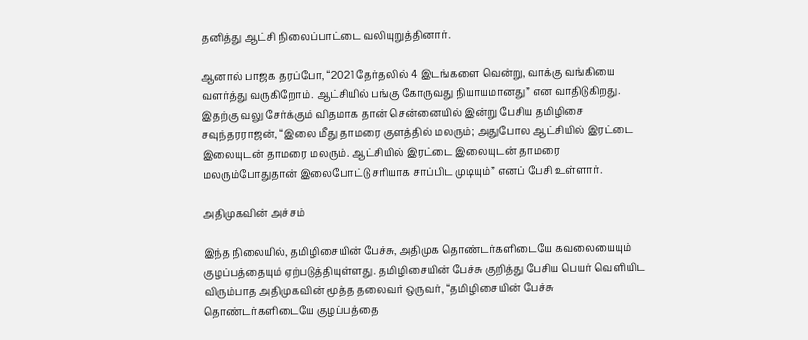தனித்து ஆட்சி நிலைப்பாட்டை வலியுறுத்தினார்.

ஆனால் பாஜக தரப்போ, “2021 தேர்தலில் 4 இடங்களை வென்று, வாக்கு வங்கியை வளர்த்து வருகிறோம். ஆட்சியில் பங்கு கோருவது நியாயமானது” என வாதிடுகிறது. இதற்கு வலு சேர்க்கும் விதமாக தான் சென்னையில் இன்று பேசிய தமிழிசை சவுந்தரராஜன், “இலை மீது தாமரை குளத்தில் மலரும்; அதுபோல ஆட்சியில் இரட்டை இலையுடன் தாமரை மலரும். ஆட்சியில் இரட்டை இலையுடன் தாமரை மலரும்போதுதான் இலைபோட்டு சரியாக சாப்பிட முடியும்” எனப் பேசி உள்ளார்.

அதிமுகவின் அச்சம்

இந்த நிலையில், தமிழிசையின் பேச்சு, அதிமுக தொண்டர்களிடையே கவலையையும் குழப்பத்தையும் ஏற்படுத்தியுள்ளது. தமிழிசையின் பேச்சு குறித்து பேசிய பெயர் வெளியிட விரும்பாத அதிமுகவின் மூத்த தலைவர் ஒருவர், “தமிழிசையின் பேச்சு தொண்டர்களிடையே குழப்பத்தை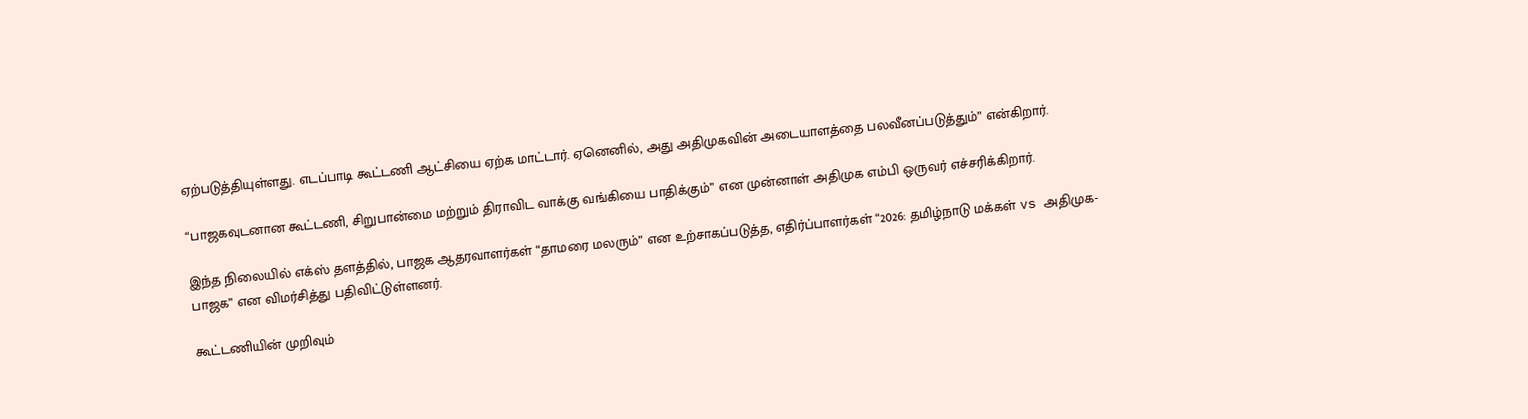ஏற்படுத்தியுள்ளது. எடப்பாடி கூட்டணி ஆட்சியை ஏற்க மாட்டார். ஏனெனில், அது அதிமுகவின் அடையாளத்தை பலவீனப்படுத்தும்” என்கிறார்.

“பாஜகவுடனான கூட்டணி, சிறுபான்மை மற்றும் திராவிட வாக்கு வங்கியை பாதிக்கும்” என முன்னாள் அதிமுக எம்பி ஒருவர் எச்சரிக்கிறார்.

இந்த நிலையில் எக்ஸ் தளத்தில், பாஜக ஆதரவாளர்கள் “தாமரை மலரும்” என உற்சாகப்படுத்த, எதிர்ப்பாளர்கள் “2026: தமிழ்நாடு மக்கள் vs அதிமுக-பாஜக” என விமர்சித்து பதிவிட்டுள்ளனர்.

கூட்டணியின் முறிவும்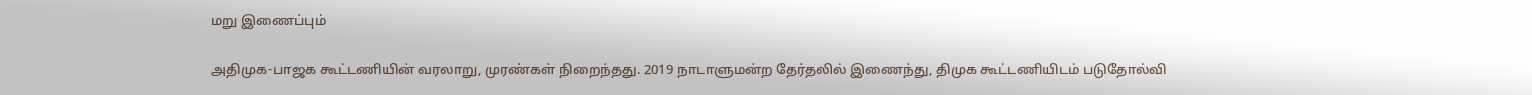மறு இணைப்பும்

அதிமுக-பாஜக கூட்டணியின் வரலாறு, முரண்கள் நிறைந்தது. 2019 நாடாளுமன்ற தேர்தலில் இணைந்து, திமுக கூட்டணியிடம் படுதோல்வி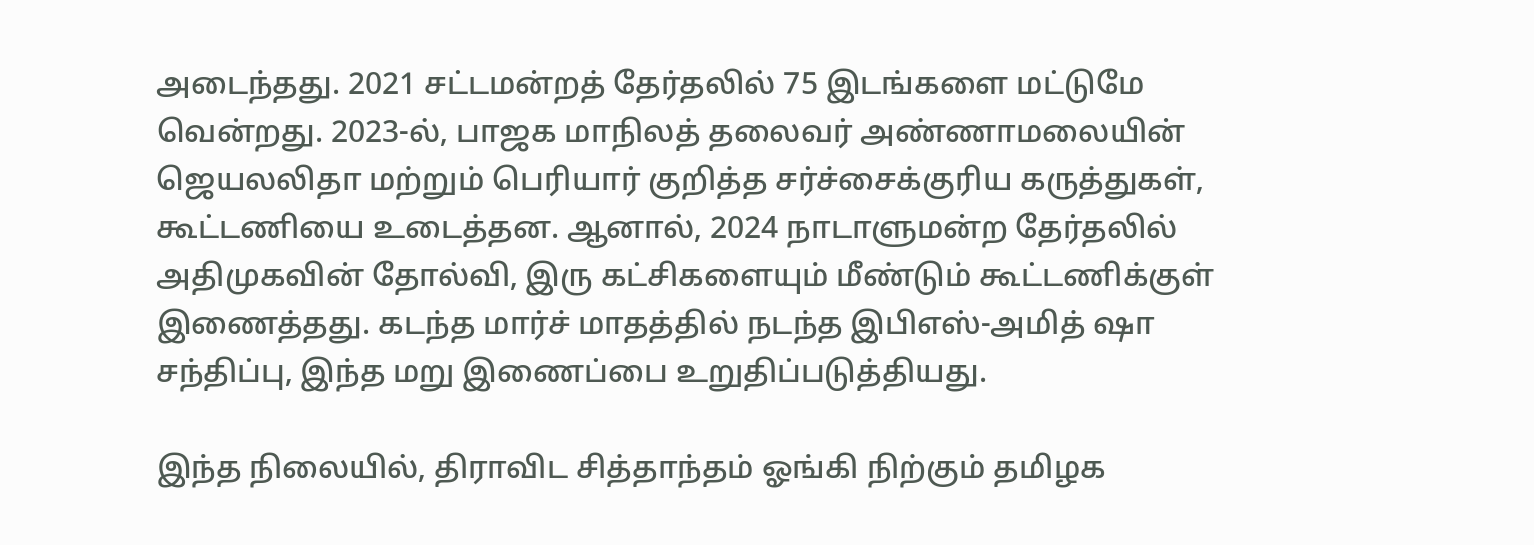அடைந்தது. 2021 சட்டமன்றத் தேர்தலில் 75 இடங்களை மட்டுமே வென்றது. 2023-ல், பாஜக மாநிலத் தலைவர் அண்ணாமலையின் ஜெயலலிதா மற்றும் பெரியார் குறித்த சர்ச்சைக்குரிய கருத்துகள், கூட்டணியை உடைத்தன. ஆனால், 2024 நாடாளுமன்ற தேர்தலில் அதிமுகவின் தோல்வி, இரு கட்சிகளையும் மீண்டும் கூட்டணிக்குள் இணைத்தது. கடந்த மார்ச் மாதத்தில் நடந்த இபிஎஸ்-அமித் ஷா சந்திப்பு, இந்த மறு இணைப்பை உறுதிப்படுத்தியது.

இந்த நிலையில், திராவிட சித்தாந்தம் ஓங்கி நிற்கும் தமிழக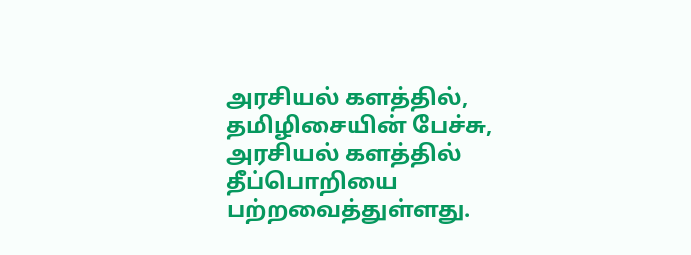அரசியல் களத்தில், தமிழிசையின் பேச்சு, அரசியல் களத்தில் தீப்பொறியை பற்றவைத்துள்ளது.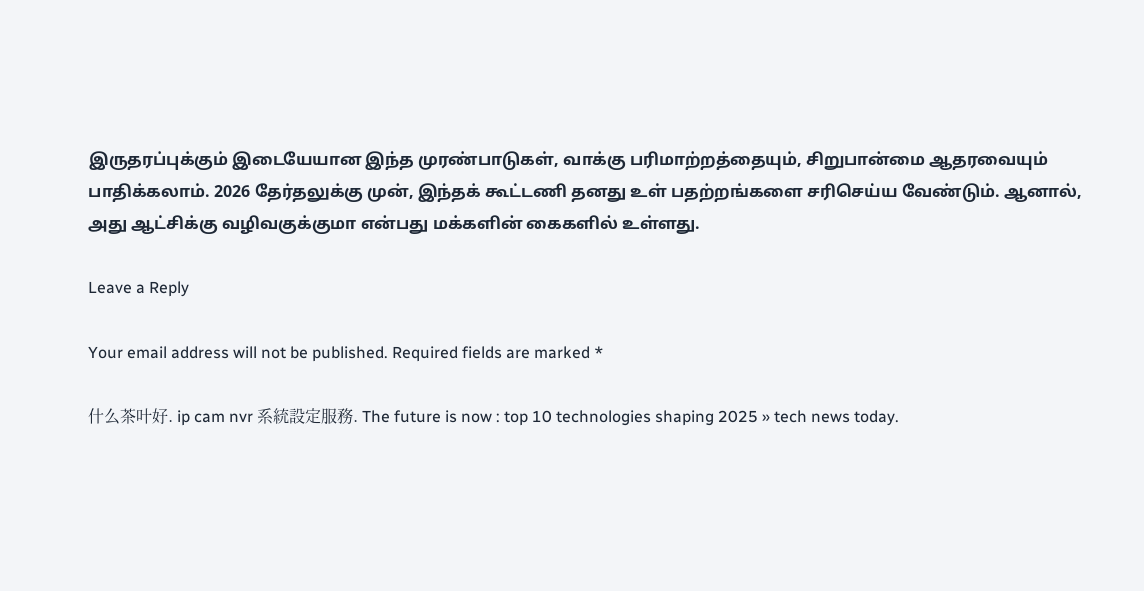இருதரப்புக்கும் இடையேயான இந்த முரண்பாடுகள், வாக்கு பரிமாற்றத்தையும், சிறுபான்மை ஆதரவையும் பாதிக்கலாம். 2026 தேர்தலுக்கு முன், இந்தக் கூட்டணி தனது உள் பதற்றங்களை சரிசெய்ய வேண்டும். ஆனால், அது ஆட்சிக்கு வழிவகுக்குமா என்பது மக்களின் கைகளில் உள்ளது.

Leave a Reply

Your email address will not be published. Required fields are marked *

什么茶叶好. ip cam nvr 系統設定服務. The future is now : top 10 technologies shaping 2025 » tech news today.